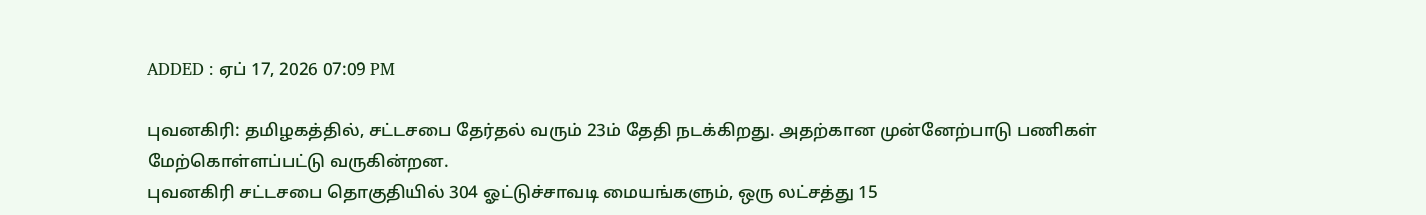ADDED : ஏப் 17, 2026 07:09 PM

புவனகிரி: தமிழகத்தில், சட்டசபை தேர்தல் வரும் 23ம் தேதி நடக்கிறது. அதற்கான முன்னேற்பாடு பணிகள் மேற்கொள்ளப்பட்டு வருகின்றன.
புவனகிரி சட்டசபை தொகுதியில் 304 ஓட்டுச்சாவடி மையங்களும், ஒரு லட்சத்து 15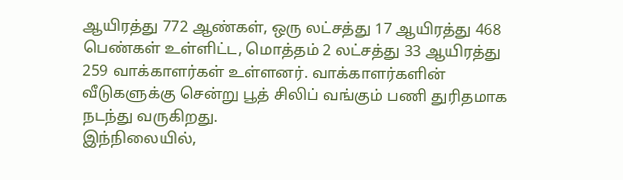ஆயிரத்து 772 ஆண்கள், ஒரு லட்சத்து 17 ஆயிரத்து 468 பெண்கள் உள்ளிட்ட, மொத்தம் 2 லட்சத்து 33 ஆயிரத்து 259 வாக்காளர்கள் உள்ளனர். வாக்காளர்களின் வீடுகளுக்கு சென்று பூத் சிலிப் வங்கும் பணி துரிதமாக நடந்து வருகிறது.
இந்நிலையில்,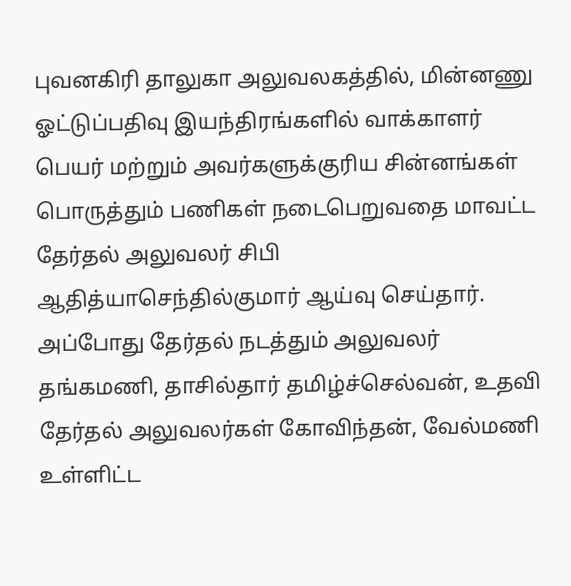புவனகிரி தாலுகா அலுவலகத்தில், மின்னணு ஓட்டுப்பதிவு இயந்திரங்களில் வாக்காளர் பெயர் மற்றும் அவர்களுக்குரிய சின்னங்கள் பொருத்தும் பணிகள் நடைபெறுவதை மாவட்ட தேர்தல் அலுவலர் சிபி ஆதித்யாசெந்தில்குமார் ஆய்வு செய்தார்.
அப்போது தேர்தல் நடத்தும் அலுவலர் தங்கமணி, தாசில்தார் தமிழ்ச்செல்வன், உதவி தேர்தல் அலுவலர்கள் கோவிந்தன், வேல்மணி உள்ளிட்ட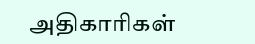அதிகாரிகள்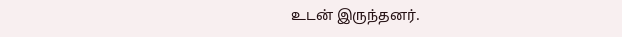உடன் இருந்தனர்.